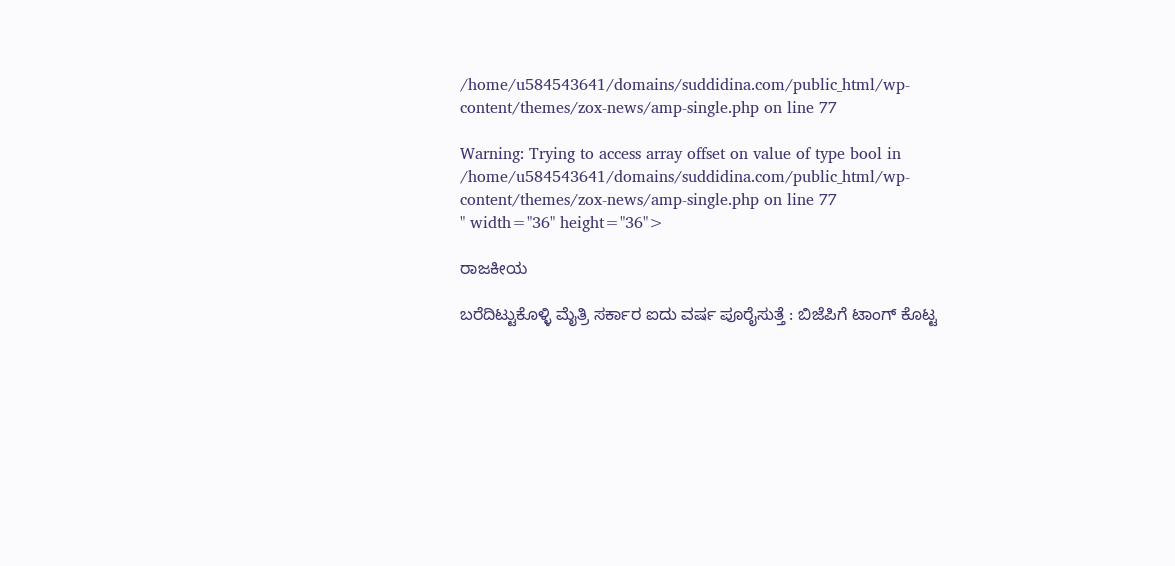/home/u584543641/domains/suddidina.com/public_html/wp-content/themes/zox-news/amp-single.php on line 77

Warning: Trying to access array offset on value of type bool in /home/u584543641/domains/suddidina.com/public_html/wp-content/themes/zox-news/amp-single.php on line 77
" width="36" height="36">

ರಾಜಕೀಯ

ಬರೆದಿಟ್ಟುಕೊಳ್ಳಿ ಮೈತ್ರಿ ಸರ್ಕಾರ ಐದು ವರ್ಷ ಪೂರೈಸುತ್ತೆ : ಬಿಜೆಪಿಗೆ ಟಾಂಗ್ ಕೊಟ್ಟ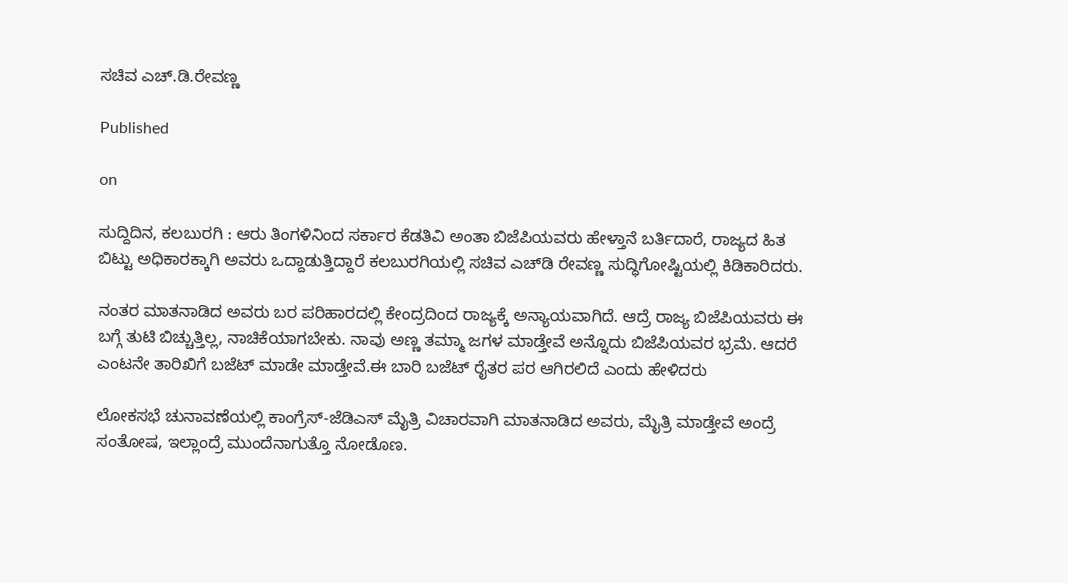ಸಚಿವ ಎಚ್.ಡಿ.ರೇವಣ್ಣ

Published

on

ಸುದ್ದಿದಿನ, ಕಲಬುರಗಿ : ಆರು ತಿಂಗಳಿನಿಂದ ಸರ್ಕಾರ ಕೆಡತಿವಿ ಅಂತಾ ಬಿಜೆಪಿಯವರು ಹೇಳ್ತಾನೆ ಬರ್ತಿದಾರೆ, ರಾಜ್ಯದ ಹಿತ ಬಿಟ್ಟು ಅಧಿಕಾರಕ್ಕಾಗಿ ಅವರು ಒದ್ದಾಡುತ್ತಿದ್ದಾರೆ ಕಲಬುರಗಿಯಲ್ಲಿ ಸಚಿವ ಎಚ್‌ಡಿ ರೇವಣ್ಣ ಸುದ್ಧಿಗೋಷ್ಟಿಯಲ್ಲಿ ಕಿಡಿಕಾರಿದರು.

ನಂತರ ಮಾತನಾಡಿದ ಅವರು ಬರ ಪರಿಹಾರದಲ್ಲಿ ಕೇಂದ್ರದಿಂದ ರಾಜ್ಯಕ್ಕೆ ಅನ್ಯಾಯವಾಗಿದೆ. ಆದ್ರೆ ರಾಜ್ಯ ಬಿಜೆಪಿಯವರು ಈ ಬಗ್ಗೆ ತುಟಿ ಬಿಚ್ಚುತ್ತಿಲ್ಲ, ನಾಚಿಕೆಯಾಗಬೇಕು. ನಾವು ಅಣ್ಣ ತಮ್ಮಾ ಜಗಳ ಮಾಡ್ತೇವೆ ಅನ್ನೊದು ಬಿಜೆಪಿಯವರ ಭ್ರಮೆ. ಆದರೆ ಎಂಟನೇ ತಾರಿಖಿಗೆ ಬಜೆಟ್ ಮಾಡೇ ಮಾಡ್ತೇವೆ.ಈ ಬಾರಿ ಬಜೆಟ್ ರೈತರ ಪರ ಆಗಿರಲಿದೆ ಎಂದು ಹೇಳಿದರು

ಲೋಕಸಭೆ ಚುನಾವಣೆಯಲ್ಲಿ ಕಾಂಗ್ರೆಸ್-ಜೆಡಿಎಸ್ ಮೈತ್ರಿ ವಿಚಾರವಾಗಿ ಮಾತನಾಡಿದ ಅವರು, ಮೈತ್ರಿ ಮಾಡ್ತೇವೆ ಅಂದ್ರೆ ಸಂತೋಷ, ಇಲ್ಲಾಂದ್ರೆ ಮುಂದೆನಾಗುತ್ತೊ ನೋಡೊಣ.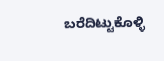ಬರೆದಿಟ್ಟುಕೊಳ್ಳಿ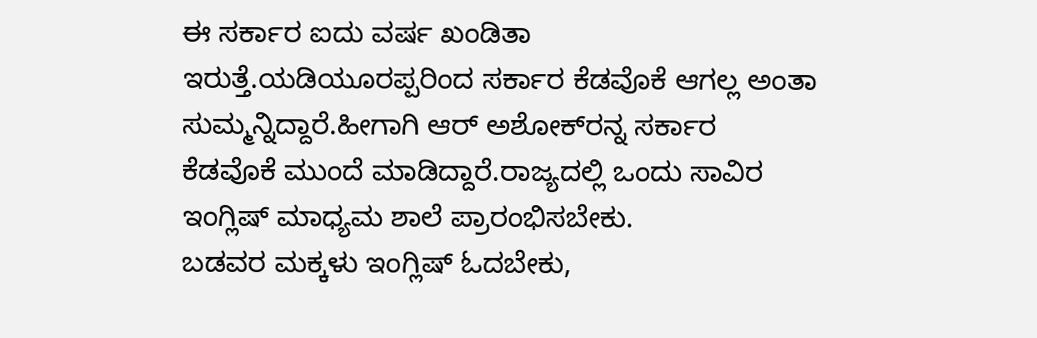ಈ ಸರ್ಕಾರ ಐದು ವರ್ಷ ಖಂಡಿತಾ ಇರುತ್ತೆ.ಯಡಿಯೂರಪ್ಪರಿಂದ ಸರ್ಕಾರ ಕೆಡವೊಕೆ ಆಗಲ್ಲ ಅಂತಾ ಸುಮ್ಮನ್ನಿದ್ದಾರೆ.ಹೀಗಾಗಿ ಆರ್ ಅಶೋಕ್‌ರನ್ನ ಸರ್ಕಾರ ಕೆಡವೊಕೆ ಮುಂದೆ ಮಾಡಿದ್ದಾರೆ.ರಾಜ್ಯದಲ್ಲಿ ಒಂದು ಸಾವಿರ ಇಂಗ್ಲಿಷ್ ಮಾಧ್ಯಮ ಶಾಲೆ ಪ್ರಾರಂಭಿಸಬೇಕು.
ಬಡವರ ಮಕ್ಕಳು ಇಂಗ್ಲಿಷ್ ಓದಬೇಕು,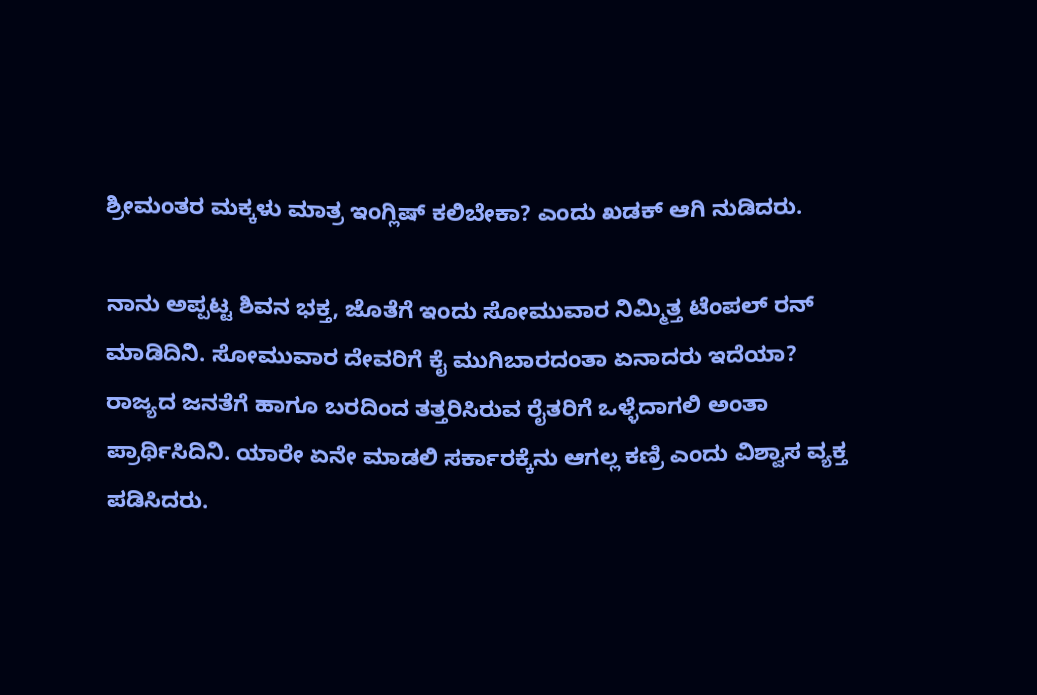ಶ್ರೀಮಂತರ ಮಕ್ಕಳು ಮಾತ್ರ ಇಂಗ್ಲಿಷ್ ಕಲಿಬೇಕಾ? ಎಂದು ಖಡಕ್ ಆಗಿ ನುಡಿದರು.

ನಾನು ಅಪ್ಪಟ್ಟ ಶಿವನ ಭಕ್ತ, ಜೊತೆಗೆ ಇಂದು ಸೋಮುವಾರ‌ ನಿಮ್ಮಿತ್ತ ಟೆಂಪಲ್ ರನ್ ಮಾಡಿದಿನಿ. ಸೋಮುವಾರ ದೇವರಿಗೆ ಕೈ ಮುಗಿಬಾರದಂತಾ ಏನಾದರು ಇದೆಯಾ? ರಾಜ್ಯದ ಜನತೆಗೆ ಹಾಗೂ ಬರದಿಂದ ತತ್ತರಿಸಿರುವ ರೈತರಿಗೆ ಒಳ್ಳೆದಾಗಲಿ ಅಂತಾ ಪ್ರಾರ್ಥಿಸಿದಿನಿ. ಯಾರೇ ಏನೇ ಮಾಡಲಿ ಸರ್ಕಾರಕ್ಕೆನು ಆಗಲ್ಲ ಕಣ್ರಿ ಎಂದು ವಿಶ್ವಾಸ ವ್ಯಕ್ತ ಪಡಿಸಿದರು.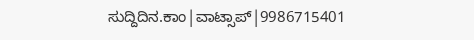ಸುದ್ದಿದಿನ.ಕಾಂ|ವಾಟ್ಸಾಪ್|9986715401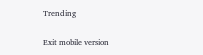Trending

Exit mobile version